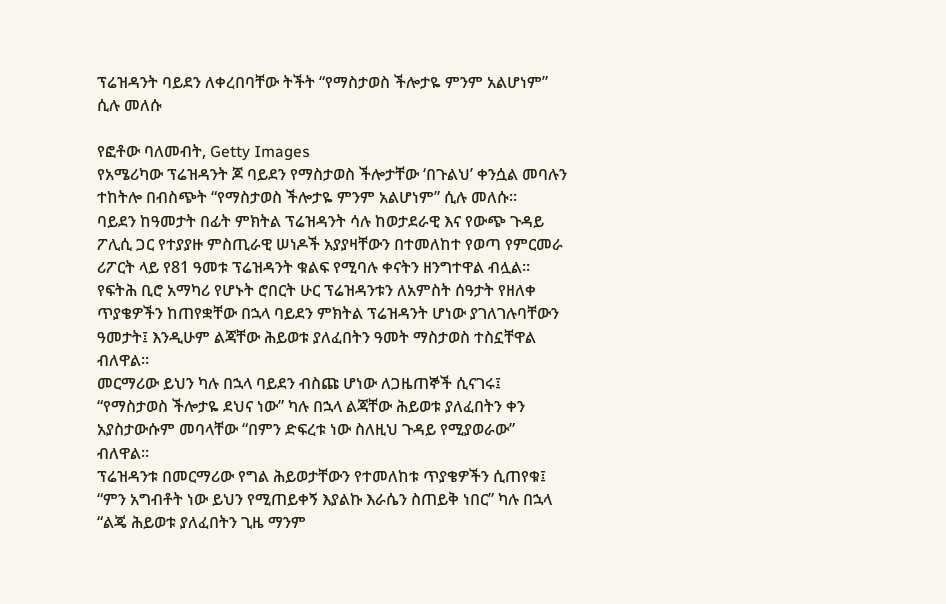ፕሬዝዳንት ባይደን ለቀረበባቸው ትችት “የማስታወስ ችሎታዬ ምንም አልሆነም” ሲሉ መለሱ

የፎቶው ባለመብት, Getty Images
የአሜሪካው ፕሬዝዳንት ጆ ባይደን የማስታወስ ችሎታቸው ‘በጉልህ’ ቀንሷል መባሉን ተከትሎ በብስጭት “የማስታወስ ችሎታዬ ምንም አልሆነም” ሲሉ መለሱ።
ባይደን ከዓመታት በፊት ምክትል ፕሬዝዳንት ሳሉ ከወታደራዊ እና የውጭ ጉዳይ ፖሊሲ ጋር የተያያዙ ምስጢራዊ ሠነዶች አያያዛቸውን በተመለከተ የወጣ የምርመራ ሪፖርት ላይ የ81 ዓመቱ ፕሬዝዳንት ቁልፍ የሚባሉ ቀናትን ዘንግተዋል ብሏል።
የፍትሕ ቢሮ አማካሪ የሆኑት ሮበርት ሁር ፕሬዝዳንቱን ለአምስት ሰዓታት የዘለቀ ጥያቄዎችን ከጠየቋቸው በኋላ ባይደን ምክትል ፕሬዝዳንት ሆነው ያገለገሉባቸውን ዓመታት፤ እንዲሁም ልጃቸው ሕይወቱ ያለፈበትን ዓመት ማስታወስ ተስኗቸዋል ብለዋል።
መርማሪው ይህን ካሉ በኋላ ባይደን ብስጩ ሆነው ለጋዜጠኞች ሲናገሩ፤ “የማስታወስ ችሎታዬ ደህና ነው” ካሉ በኋላ ልጃቸው ሕይወቱ ያለፈበትን ቀን አያስታውሱም መባላቸው “በምን ድፍረቱ ነው ስለዚህ ጉዳይ የሚያወራው” ብለዋል።
ፕሬዝዳንቱ በመርማሪው የግል ሕይወታቸውን የተመለከቱ ጥያቄዎችን ሲጠየቁ፤ “ምን አግብቶት ነው ይህን የሚጠይቀኝ እያልኩ እራሴን ስጠይቅ ነበር” ካሉ በኋላ “ልጄ ሕይወቱ ያለፈበትን ጊዜ ማንም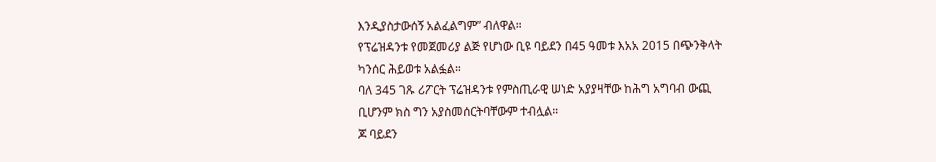እንዲያስታውሰኝ አልፈልግም” ብለዋል።
የፕሬዝዳንቱ የመጀመሪያ ልጅ የሆነው ቢዩ ባይደን በ45 ዓመቱ እአአ 2015 በጭንቅላት ካንሰር ሕይወቱ አልፏል።
ባለ 345 ገጹ ሪፖርት ፕሬዝዳንቱ የምስጢራዊ ሠነድ አያያዛቸው ከሕግ አግባብ ውጪ ቢሆንም ክስ ግን አያስመሰርትባቸውም ተብሏል።
ጆ ባይደን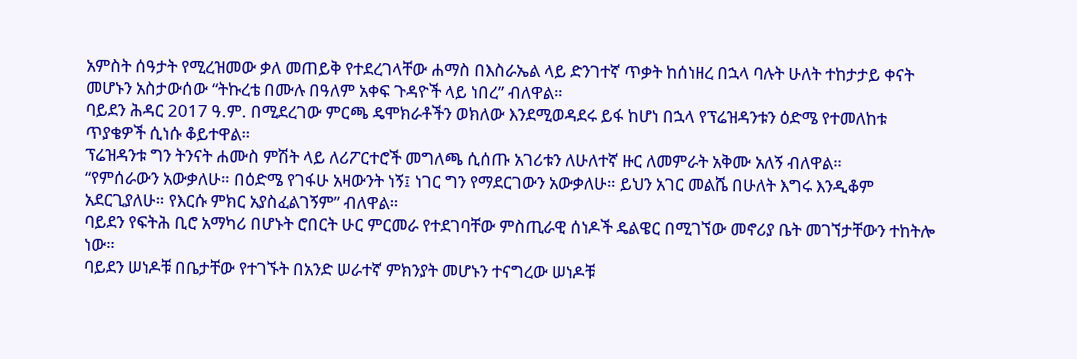አምስት ሰዓታት የሚረዝመው ቃለ መጠይቅ የተደረገላቸው ሐማስ በእስራኤል ላይ ድንገተኛ ጥቃት ከሰነዘረ በኋላ ባሉት ሁለት ተከታታይ ቀናት መሆኑን አስታውሰው “ትኩረቴ በሙሉ በዓለም አቀፍ ጉዳዮች ላይ ነበረ” ብለዋል።
ባይደን ሕዳር 2017 ዓ.ም. በሚደረገው ምርጫ ዴሞክራቶችን ወክለው እንደሚወዳደሩ ይፋ ከሆነ በኋላ የፕሬዝዳንቱን ዕድሜ የተመለከቱ ጥያቄዎች ሲነሱ ቆይተዋል።
ፕሬዝዳንቱ ግን ትንናት ሐሙስ ምሽት ላይ ለሪፖርተሮች መግለጫ ሲሰጡ አገሪቱን ለሁለተኛ ዙር ለመምራት አቅሙ አለኝ ብለዋል።
“የምሰራውን አውቃለሁ። በዕድሜ የገፋሁ አዛውንት ነኝ፤ ነገር ግን የማደርገውን አውቃለሁ። ይህን አገር መልሼ በሁለት እግሩ እንዲቆም አደርጊያለሁ። የእርሱ ምክር አያስፈልገኝም” ብለዋል።
ባይደን የፍትሕ ቢሮ አማካሪ በሆኑት ሮበርት ሁር ምርመራ የተደገባቸው ምስጢራዊ ሰነዶች ዴልዌር በሚገኘው መኖሪያ ቤት መገኘታቸውን ተከትሎ ነው።
ባይደን ሠነዶቹ በቤታቸው የተገኙት በአንድ ሠራተኛ ምክንያት መሆኑን ተናግረው ሠነዶቹ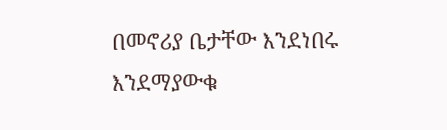በመኖሪያ ቤታቸው እንደነበሩ እንደማያውቁ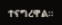ተናግረዋል።